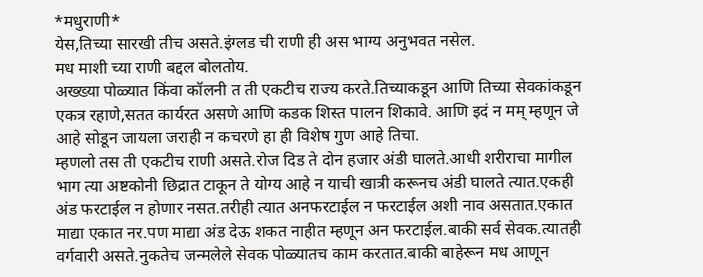*मधुराणी*
येस,तिच्या सारखी तीच असते.इंग्लड ची राणी ही अस भाग्य अनुभवत नसेल.
मध माशी च्या राणी बद्दल बोलतोय.
अख्ख्या पोळ्यात किंवा कॉलनी त ती एकटीच राज्य करते.तिच्याकडून आणि तिच्या सेवकांकडून एकत्र रहाणे,सतत कार्यरत असणे आणि कडक शिस्त पालन शिकावे. आणि इदं न मम् म्हणून जे आहे सोडून जायला जराही न कचरणे हा ही विशेष गुण आहे तिचा.
म्हणलो तस ती एकटीच राणी असते.रोज दिड ते दोन हजार अंडी घालते.आधी शरीराचा मागील भाग त्या अष्टकोनी छिद्रात टाकून ते योग्य आहे न याची खात्री करूनच अंडी घालते त्यात.एकही अंड फरटाईल न होणार नसत.तरीही त्यात अनफरटाईल न फरटाईल अशी नाव असतात.एकात माद्या एकात नर.पण माद्या अंड देऊ शकत नाहीत म्हणून अन फरटाईल.बाकी सर्व सेवक.त्यातही वर्गवारी असते.नुकतेच जन्मलेले सेवक पोळ्यातच काम करतात.बाकी बाहेरून मध आणून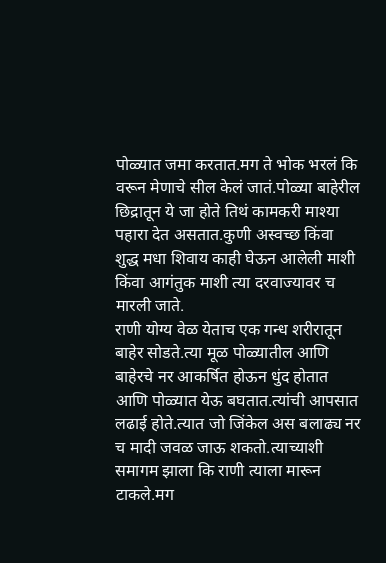पोळ्यात जमा करतात.मग ते भोक भरलं कि वरून मेणाचे सील केलं जातं.पोळ्या बाहेरील छिद्रातून ये जा होते तिथं कामकरी माश्या पहारा देत असतात.कुणी अस्वच्छ किंवा शुद्ध मधा शिवाय काही घेऊन आलेली माशी किंवा आगंतुक माशी त्या दरवाज्यावर च मारली जाते.
राणी योग्य वेळ येताच एक गन्ध शरीरातून बाहेर सोडते.त्या मूळ पोळ्यातील आणि बाहेरचे नर आकर्षित होऊन धुंद होतात आणि पोळ्यात येऊ बघतात.त्यांची आपसात लढाई होते.त्यात जो जिंकेल अस बलाढ्य नर च मादी जवळ जाऊ शकतो.त्याच्याशी समागम झाला कि राणी त्याला मारून टाकले.मग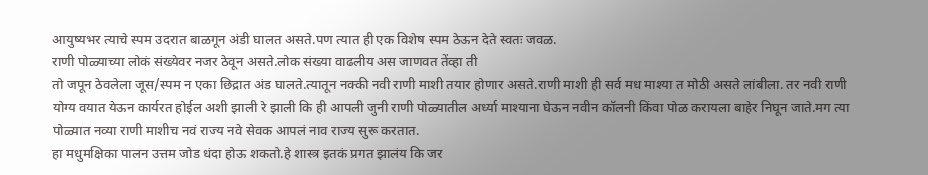आयुष्यभर त्याचे स्पम उदरात बाळगून अंडी घालत असते.पण त्यात ही एक विशेष स्पम ठेऊन देते स्वतः जवळ.
राणी पोळ्याच्या लोकं संख्येवर नजर ठेवून असते.लोक संख्या वाढलीय अस जाणवत तेंव्हा ती
तो जपून ठेवलेला जूस/स्पम न एका छिद्रात अंड घालते.त्यातून नक्की नवी राणी माशी तयार होणार असते.राणी माशी ही सर्व मध माश्या त मोठी असते लांबीला. तर नवी राणी योग्य वयात येऊन कार्यरत होईल अशी झाली रे झाली कि ही आपली जुनी राणी पोळ्यातील अर्ध्या माश्याना घेऊन नवीन कॉलनी किंवा पोळ करायला बाहेर निघून जाते.मग त्या पोळ्यात नव्या राणी माशीच नवं राज्य नवे सेवक आपलं नाव राज्य सुरू करतात.
हा मधुमक्षिका पालन उत्तम जोड धंदा होऊ शकतो.हे शास्त्र इतकं प्रगत झालंय कि जर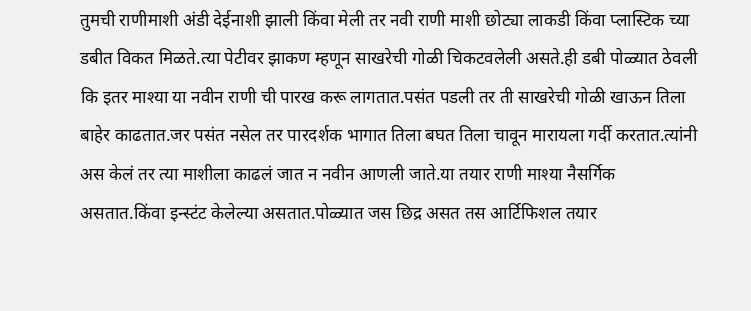तुमची राणीमाशी अंडी देईनाशी झाली किंवा मेली तर नवी राणी माशी छोट्या लाकडी किंवा प्लास्टिक च्या डबीत विकत मिळते.त्या पेटीवर झाकण म्हणून साखरेची गोळी चिकटवलेली असते.ही डबी पोळ्यात ठेवली कि इतर माश्या या नवीन राणी ची पारख करू लागतात.पसंत पडली तर ती साखरेची गोळी खाऊन तिला बाहेर काढतात.जर पसंत नसेल तर पारदर्शक भागात तिला बघत तिला चावून मारायला गर्दी करतात.त्यांनी अस केलं तर त्या माशीला काढलं जात न नवीन आणली जाते.या तयार राणी माश्या नैसर्गिक असतात.किंवा इन्स्टंट केलेल्या असतात.पोळ्यात जस छिद्र असत तस आर्टिफिशल तयार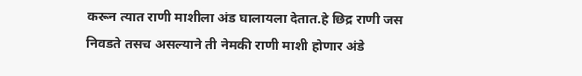करून त्यात राणी माशीला अंड घालायला देतात.हे छिद्र राणी जस निवडते तसच असल्याने ती नेमकी राणी माशी होणार अंडे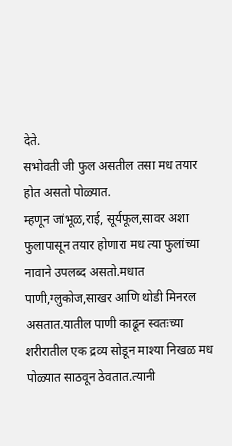देते.
सभोवती जी फुल असतील तसा मध तयार होत असतो पोळ्यात.
म्हणून जांभूळ,राई, सूर्यफूल,सावर अशा फुलापासून तयार होणारा मध त्या फुलांच्या नावाने उपलब्द असतो.मधात पाणी,ग्लुकोज,साखर आणि थोडी मिनरल असतात.यातील पाणी काढून स्वतःच्या शरीरातील एक द्रव्य सोडून माश्या निखळ मध पोळ्यात साठवून ठेवतात.त्यानी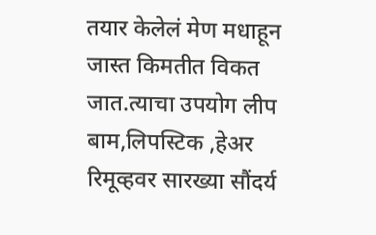तयार केलेलं मेण मधाहून जास्त किमतीत विकत जात.त्याचा उपयोग लीप बाम,लिपस्टिक ,हेअर रिमूव्हवर सारख्या सौंदर्य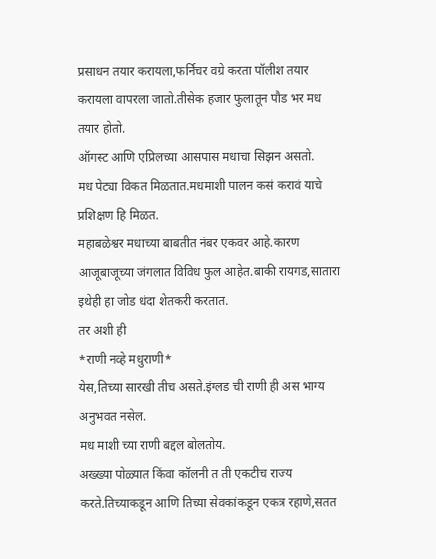प्रसाधन तयार करायला,फर्निचर वग्रे करता पॉलीश तयार करायला वापरला जातो.तीसेक हजार फुलातून पौड भर मध तयार होतो.
ऑगस्ट आणि एप्रिलच्या आसपास मधाचा सिझन असतो.
मध पेट्या विकत मिळतात.मधमाशी पालन कसं करावं याचे प्रशिक्षण हि मिळत.
महाबळेश्वर मधाच्या बाबतीत नंबर एकवर आहे.कारण आजूबाजूच्या जंगलात विविध फुल आहेत.बाकी रायगड,सातारा इथेही हा जोड धंदा शेतकरी करतात.
तर अशी ही
*राणी नव्हे मधुराणी*
येस,तिच्या सारखी तीच असते.इंग्लड ची राणी ही अस भाग्य अनुभवत नसेल.
मध माशी च्या राणी बद्दल बोलतोय.
अख्ख्या पोळ्यात किंवा कॉलनी त ती एकटीच राज्य करते.तिच्याकडून आणि तिच्या सेवकांकडून एकत्र रहाणे,सतत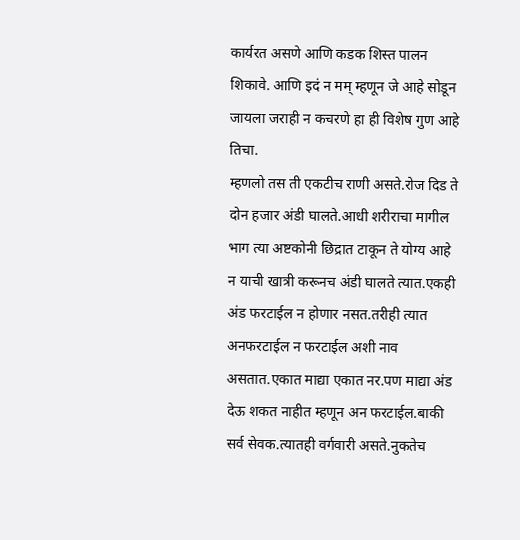कार्यरत असणे आणि कडक शिस्त पालन शिकावे. आणि इदं न मम् म्हणून जे आहे सोडून जायला जराही न कचरणे हा ही विशेष गुण आहे तिचा.
म्हणलो तस ती एकटीच राणी असते.रोज दिड ते दोन हजार अंडी घालते.आधी शरीराचा मागील भाग त्या अष्टकोनी छिद्रात टाकून ते योग्य आहे न याची खात्री करूनच अंडी घालते त्यात.एकही अंड फरटाईल न होणार नसत.तरीही त्यात अनफरटाईल न फरटाईल अशी नाव असतात.एकात माद्या एकात नर.पण माद्या अंड देऊ शकत नाहीत म्हणून अन फरटाईल.बाकी सर्व सेवक.त्यातही वर्गवारी असते.नुकतेच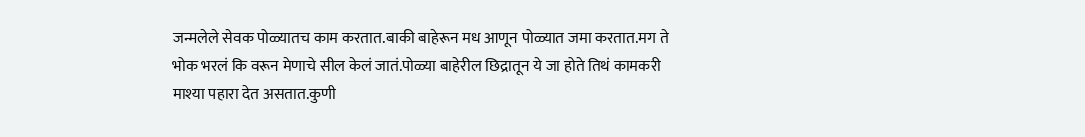जन्मलेले सेवक पोळ्यातच काम करतात.बाकी बाहेरून मध आणून पोळ्यात जमा करतात.मग ते भोक भरलं कि वरून मेणाचे सील केलं जातं.पोळ्या बाहेरील छिद्रातून ये जा होते तिथं कामकरी माश्या पहारा देत असतात.कुणी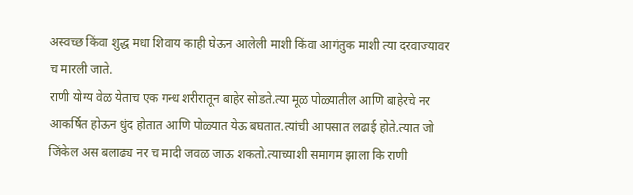अस्वच्छ किंवा शुद्ध मधा शिवाय काही घेऊन आलेली माशी किंवा आगंतुक माशी त्या दरवाज्यावर च मारली जाते.
राणी योग्य वेळ येताच एक गन्ध शरीरातून बाहेर सोडते.त्या मूळ पोळ्यातील आणि बाहेरचे नर आकर्षित होऊन धुंद होतात आणि पोळ्यात येऊ बघतात.त्यांची आपसात लढाई होते.त्यात जो जिंकेल अस बलाढ्य नर च मादी जवळ जाऊ शकतो.त्याच्याशी समागम झाला कि राणी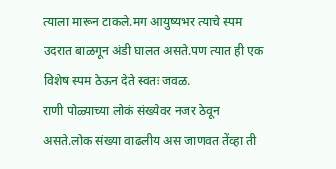त्याला मारून टाकले.मग आयुष्यभर त्याचे स्पम उदरात बाळगून अंडी घालत असते.पण त्यात ही एक विशेष स्पम ठेऊन देते स्वतः जवळ.
राणी पोळ्याच्या लोकं संख्येवर नजर ठेवून असते.लोक संख्या वाढलीय अस जाणवत तेंव्हा ती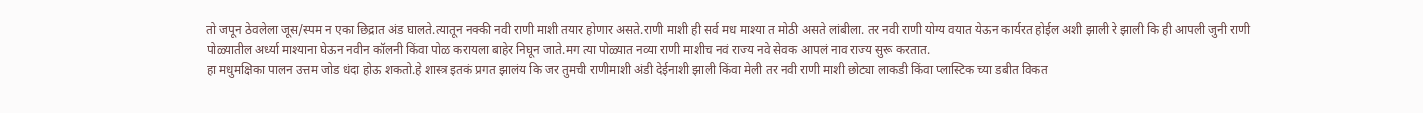तो जपून ठेवलेला जूस/स्पम न एका छिद्रात अंड घालते.त्यातून नक्की नवी राणी माशी तयार होणार असते.राणी माशी ही सर्व मध माश्या त मोठी असते लांबीला. तर नवी राणी योग्य वयात येऊन कार्यरत होईल अशी झाली रे झाली कि ही आपली जुनी राणी पोळ्यातील अर्ध्या माश्याना घेऊन नवीन कॉलनी किंवा पोळ करायला बाहेर निघून जाते.मग त्या पोळ्यात नव्या राणी माशीच नवं राज्य नवे सेवक आपलं नाव राज्य सुरू करतात.
हा मधुमक्षिका पालन उत्तम जोड धंदा होऊ शकतो.हे शास्त्र इतकं प्रगत झालंय कि जर तुमची राणीमाशी अंडी देईनाशी झाली किंवा मेली तर नवी राणी माशी छोट्या लाकडी किंवा प्लास्टिक च्या डबीत विकत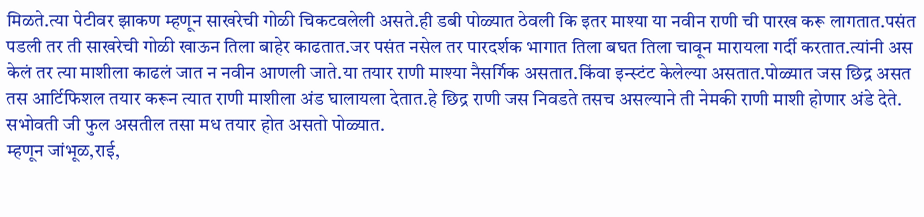मिळते.त्या पेटीवर झाकण म्हणून साखरेची गोळी चिकटवलेली असते.ही डबी पोळ्यात ठेवली कि इतर माश्या या नवीन राणी ची पारख करू लागतात.पसंत पडली तर ती साखरेची गोळी खाऊन तिला बाहेर काढतात.जर पसंत नसेल तर पारदर्शक भागात तिला बघत तिला चावून मारायला गर्दी करतात.त्यांनी अस केलं तर त्या माशीला काढलं जात न नवीन आणली जाते.या तयार राणी माश्या नैसर्गिक असतात.किंवा इन्स्टंट केलेल्या असतात.पोळ्यात जस छिद्र असत तस आर्टिफिशल तयार करून त्यात राणी माशीला अंड घालायला देतात.हे छिद्र राणी जस निवडते तसच असल्याने ती नेमकी राणी माशी होणार अंडे देते.
सभोवती जी फुल असतील तसा मध तयार होत असतो पोळ्यात.
म्हणून जांभूळ,राई,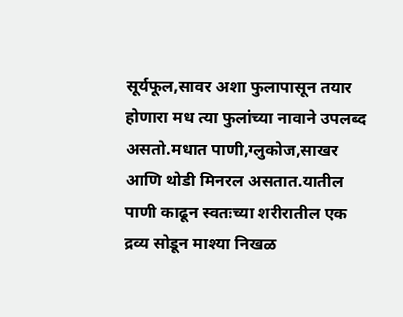सूर्यफूल,सावर अशा फुलापासून तयार होणारा मध त्या फुलांच्या नावाने उपलब्द असतो.मधात पाणी,ग्लुकोज,साखर आणि थोडी मिनरल असतात.यातील पाणी काढून स्वतःच्या शरीरातील एक द्रव्य सोडून माश्या निखळ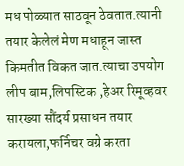मध पोळ्यात साठवून ठेवतात.त्यानी तयार केलेलं मेण मधाहून जास्त किमतीत विकत जात.त्याचा उपयोग लीप बाम,लिपस्टिक ,हेअर रिमूव्हवर सारख्या सौंदर्य प्रसाधन तयार करायला,फर्निचर वग्रे करता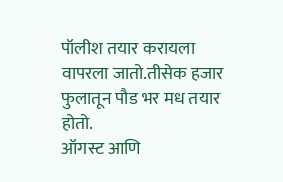पॉलीश तयार करायला वापरला जातो.तीसेक हजार फुलातून पौड भर मध तयार होतो.
ऑगस्ट आणि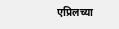एप्रिलच्या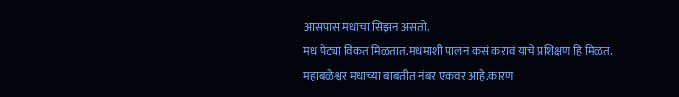आसपास मधाचा सिझन असतो.
मध पेट्या विकत मिळतात.मधमाशी पालन कसं करावं याचे प्रशिक्षण हि मिळत.
महाबळेश्वर मधाच्या बाबतीत नंबर एकवर आहे.कारण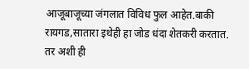आजूबाजूच्या जंगलात विविध फुल आहेत.बाकी रायगड,सातारा इथेही हा जोड धंदा शेतकरी करतात.
तर अशी ही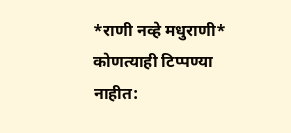*राणी नव्हे मधुराणी*
कोणत्याही टिप्पण्या नाहीत: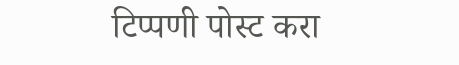टिप्पणी पोस्ट करा